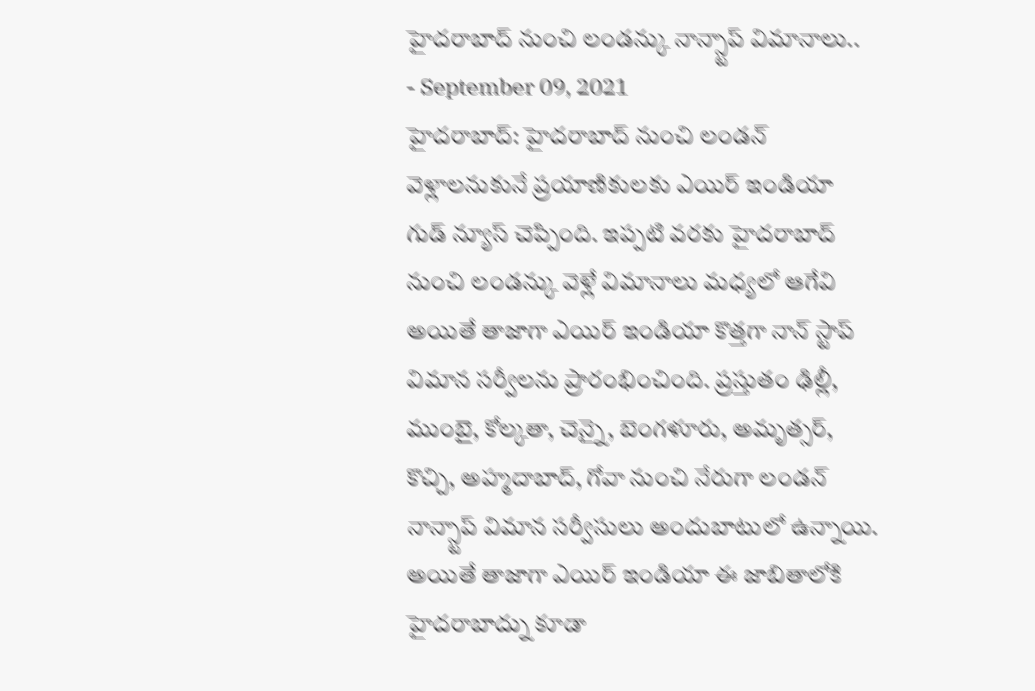హైదరాబాద్ నుంచి లండన్కు నాన్స్టాప్ విమానాలు..
- September 09, 2021
హైదరాబాద్: హైదరాబాద్ నుంచి లండన్ వెళ్లాలనుకునే ప్రయాణికులకు ఎయిర్ ఇండియా గుడ్ న్యూస్ చెప్పింది. ఇప్పటి వరకు హైదరాబాద్ నుంచి లండన్కు వెళ్లే విమానాలు మధ్యలో ఆగేవి అయితే తాజాగా ఎయిర్ ఇండియా కొత్తగా నాన్ స్టాప్ విమాన సర్వీలను ప్రారంభించింది. ప్రస్తుతం ఢిల్లీ, ముంబై, కోల్కతా, చెన్నై, బెంగళూరు, అమృత్సర్, కొచ్చి, అహ్మదాబాద్, గోవా నుంచి నేరుగా లండన్ నాన్స్టాప్ విమాన సర్వీసులు అందుబాటులో ఉన్నాయి. అయితే తాజాగా ఎయిర్ ఇండియా ఈ జాబితాలోకి హైదరాబాద్ను కూడా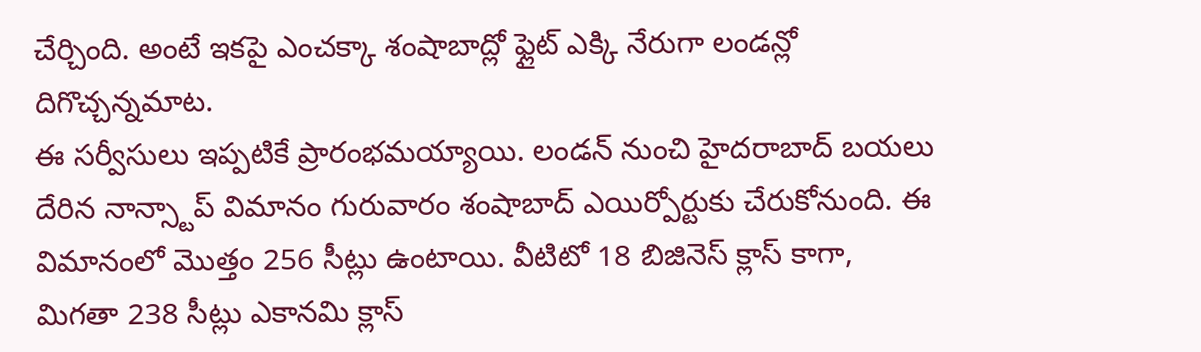చేర్చింది. అంటే ఇకపై ఎంచక్కా శంషాబాద్లో ఫ్లైట్ ఎక్కి నేరుగా లండన్లో దిగొచ్చన్నమాట.
ఈ సర్వీసులు ఇప్పటికే ప్రారంభమయ్యాయి. లండన్ నుంచి హైదరాబాద్ బయలు దేరిన నాన్స్టాప్ విమానం గురువారం శంషాబాద్ ఎయిర్పోర్టుకు చేరుకోనుంది. ఈ విమానంలో మొత్తం 256 సీట్లు ఉంటాయి. వీటిటో 18 బిజినెస్ క్లాస్ కాగా, మిగతా 238 సీట్లు ఎకానమి క్లాస్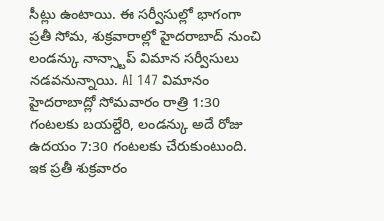సీట్లు ఉంటాయి. ఈ సర్వీసుల్లో భాగంగా ప్రతీ సోమ, శుక్రవారాల్లో హైదరాబాద్ నుంచి లండన్కు నాన్స్టాప్ విమాన సర్వీసులు నడవనున్నాయి. AI 147 విమానం హైదరాబాద్లో సోమవారం రాత్రి 1:30 గంటలకు బయల్దేరి, లండన్కు అదే రోజు ఉదయం 7:30 గంటలకు చేరుకుంటుంది.
ఇక ప్రతీ శుక్రవారం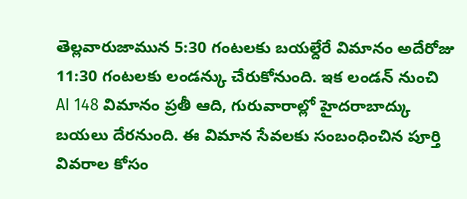తెల్లవారుజామున 5:30 గంటలకు బయల్దేరే విమానం అదేరోజు 11:30 గంటలకు లండన్కు చేరుకోనుంది. ఇక లండన్ నుంచి AI 148 విమానం ప్రతీ ఆది, గురువారాల్లో హైదరాబాద్కు బయలు దేరనుంది. ఈ విమాన సేవలకు సంబంధించిన పూర్తి వివరాల కోసం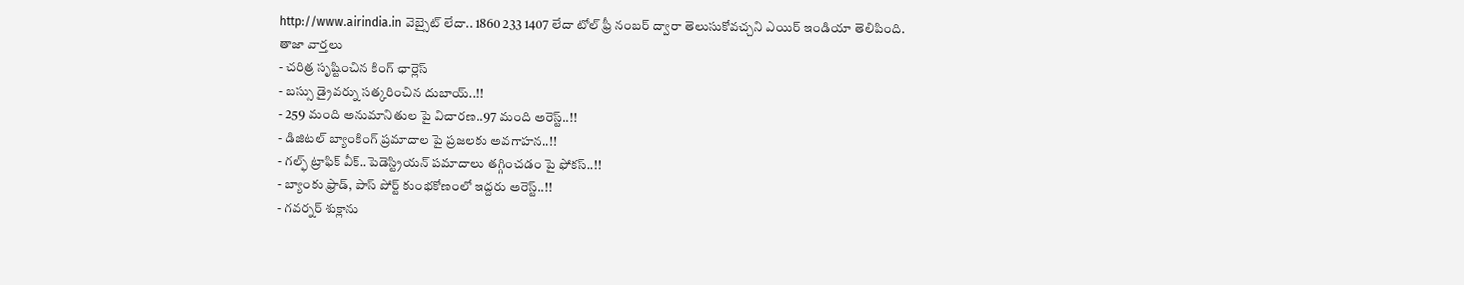http://www.airindia.in వెబ్సైట్ లేదా.. 1860 233 1407 లేదా టోల్ ఫ్రీ నంబర్ ద్వారా తెలుసుకోవచ్చని ఎయిర్ ఇండియా తెలిపింది.
తాజా వార్తలు
- చరిత్ర సృష్టించిన కింగ్ ఛార్లెస్
- బస్సు డ్రైవర్ను సత్కరించిన దుబాయ్..!!
- 259 మంది అనుమానితుల పై విచారణ..97 మంది అరెస్ట్..!!
- డిజిటల్ బ్యాంకింగ్ ప్రమాదాల పై ప్రజలకు అవగాహన..!!
- గల్ఫ్ ట్రాఫిక్ వీక్..పెడెస్ట్రియన్ పమాదాలు తగ్గించడం పై ఫోకస్..!!
- బ్యాంకు ఫ్రాడ్, పాస్ పోర్ట్ కుంభకోణంలో ఇద్దరు అరెస్ట్..!!
- గవర్నర్ శుక్లాను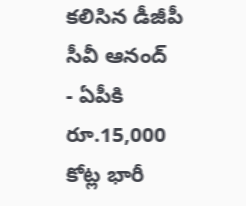కలిసిన డీజీపీ సీవీ ఆనంద్
- ఏపీకి రూ.15,000 కోట్ల భారీ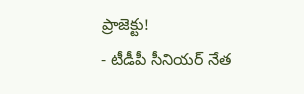ప్రాజెక్టు!
- టీడీపీ సీనియర్ నేత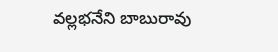వల్లభనేని బాబురావు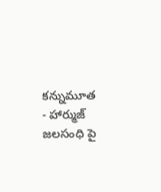కన్నుమూత
- హార్ముజ్ జలసంధి పై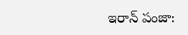ఇరాన్ పంజా: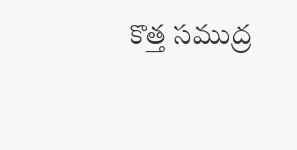కొత్త సముద్ర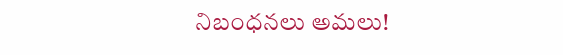నిబంధనలు అమలు!